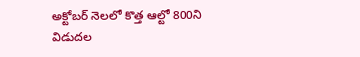అక్టోబర్ నెలలో కొత్త ఆల్టో 800ని విడుదల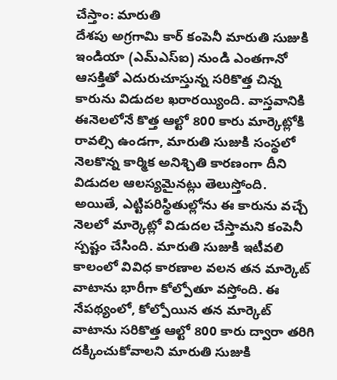చేస్తాం: మారుతి
దేశపు అగ్రగామి కార్ కంపెనీ మారుతి సుజుకి ఇండియా (ఎమ్ఎస్ఐ) నుండి ఎంతగానో ఆసక్తితో ఎదురుచూస్తున్న సరికొత్త చిన్న కారును విడుదల ఖరారయ్యింది. వాస్తవానికి ఈనెలలోనే కొత్త ఆల్టో 800 కారు మార్కెట్లోకి రావల్సి ఉండగా, మారుతి సుజుకి సంస్థలో నెలకొన్న కార్మిక అనిశ్చితి కారణంగా దీని విడుదల ఆలస్యమైనట్లు తెలుస్తోంది.
అయితే, ఎట్టిపరిస్థితుల్లోను ఈ కారును వచ్చే నెలలో మార్కెట్లో విడుదల చేస్తామని కంపెనీ స్పష్టం చేసింది. మారుతి సుజుకి ఇటీవలి కాలంలో వివిధ కారణాల వలన తన మార్కెట్ వాటాను భారీగా కోల్పోతూ వస్తోంది. ఈ నేపథ్యంలో, కోల్పోయిన తన మార్కెట్ వాటాను సరికొత్త ఆల్టో 800 కారు ద్వారా తరిగి దక్కించుకోవాలని మారుతి సుజుకి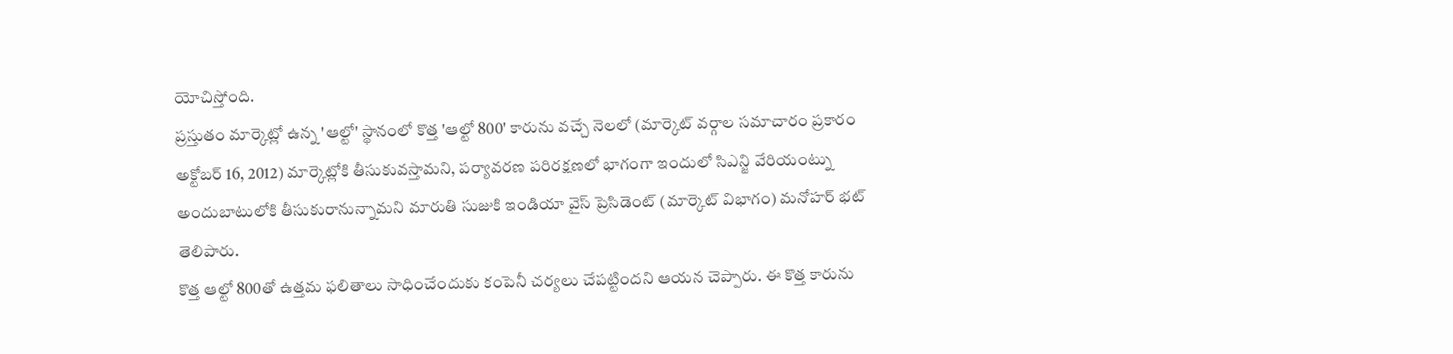యోచిస్తోంది.
ప్రస్తుతం మార్కెట్లో ఉన్న 'ఆల్టో' స్థానంలో కొత్త 'ఆల్టో 800' కారును వచ్చే నెలలో (మార్కెట్ వర్గాల సమాచారం ప్రకారం అక్టోబర్ 16, 2012) మార్కెట్లోకి తీసుకువస్తామని, పర్యావరణ పరిరక్షణలో భాగంగా ఇందులో సిఎన్జి వేరియంట్ను అందుబాటులోకి తీసుకురానున్నామని మారుతి సుజుకి ఇండియా వైస్ ప్రెసిడెంట్ (మార్కెట్ విభాగం) మనోహర్ భట్ తెలిపారు.
కొత్త ఆల్టో 800తో ఉత్తమ ఫలితాలు సాధించేందుకు కంపెనీ చర్యలు చేపట్టిందని ఆయన చెప్పారు. ఈ కొత్త కారును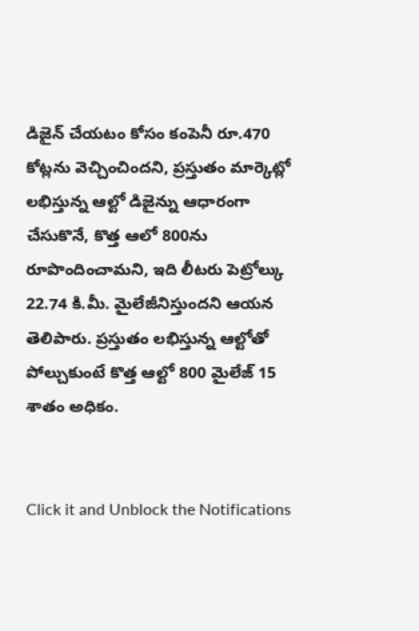డిజైన్ చేయటం కోసం కంపెనీ రూ.470 కోట్లను వెచ్చించిందని, ప్రస్తుతం మార్కెట్లో లభిస్తున్న ఆల్టో డిజైన్ను ఆధారంగా చేసుకొనే, కొత్త ఆలో 800ను రూపొందించామని, ఇది లీటరు పెట్రోల్కు 22.74 కి.మీ. మైలేజీనిస్తుందని ఆయన తెలిపారు. ప్రస్తుతం లభిస్తున్న ఆల్టోతో పోల్చుకుంటే కొత్త ఆల్టో 800 మైలేజ్ 15 శాతం అధికం.


Click it and Unblock the Notifications